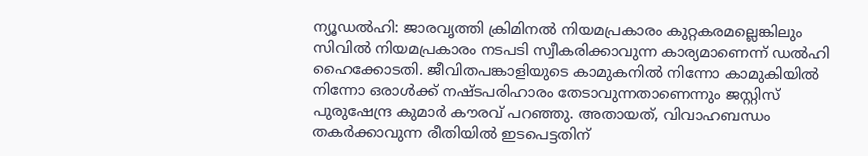ന്യൂഡല്‍ഹി: ജാരവൃത്തി ക്രിമിനല്‍ നിയമപ്രകാരം കുറ്റകരമല്ലെങ്കിലും സിവില്‍ നിയമപ്രകാരം നടപടി സ്വീകരിക്കാവുന്ന കാര്യമാണെന്ന് ഡല്‍ഹി ഹൈക്കോടതി. ജീവിതപങ്കാളിയുടെ കാമുകനില്‍ നിന്നോ കാമുകിയില്‍ നിന്നോ ഒരാള്‍ക്ക് നഷ്ടപരിഹാരം തേടാവുന്നതാണെന്നും ജസ്റ്റിസ് പുരുഷേന്ദ്ര കുമാര്‍ കൗരവ് പറഞ്ഞു. അതായത്, വിവാഹബന്ധം തകര്‍ക്കാവുന്ന രീതിയില്‍ ഇടപെട്ടതിന്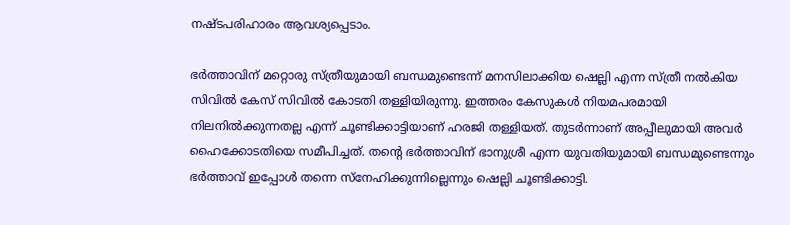നഷ്ടപരിഹാരം ആവശ്യപ്പെടാം.

ഭര്‍ത്താവിന് മറ്റൊരു സ്ത്രീയുമായി ബന്ധമുണ്ടെന്ന് മനസിലാക്കിയ ഷെല്ലി എന്ന സ്ത്രീ നല്‍കിയ സിവില്‍ കേസ് സിവില്‍ കോടതി തള്ളിയിരുന്നു. ഇത്തരം കേസുകള്‍ നിയമപരമായി നിലനില്‍ക്കുന്നതല്ല എന്ന് ചൂണ്ടിക്കാട്ടിയാണ് ഹരജി തള്ളിയത്. തുടര്‍ന്നാണ് അപ്പീലുമായി അവര്‍ ഹൈക്കോടതിയെ സമീപിച്ചത്. തന്റെ ഭര്‍ത്താവിന് ഭാനുശ്രീ എന്ന യുവതിയുമായി ബന്ധമുണ്ടെന്നും ഭര്‍ത്താവ് ഇപ്പോള്‍ തന്നെ സ്‌നേഹിക്കുന്നില്ലെന്നും ഷെല്ലി ചൂണ്ടിക്കാട്ടി.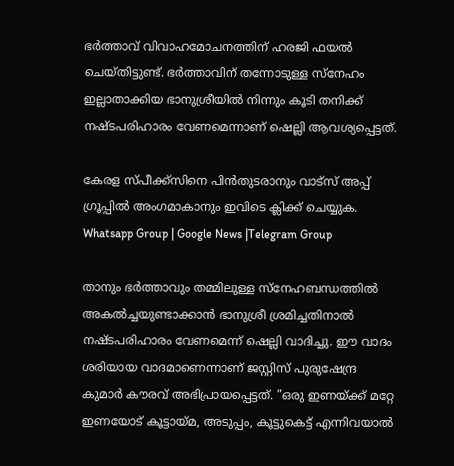ഭര്‍ത്താവ് വിവാഹമോചനത്തിന് ഹരജി ഫയല്‍ ചെയ്തിട്ടുണ്ട്. ഭര്‍ത്താവിന് തന്നോടുള്ള സ്‌നേഹം ഇല്ലാതാക്കിയ ഭാനുശ്രീയില്‍ നിന്നും കൂടി തനിക്ക് നഷ്ടപരിഹാരം വേണമെന്നാണ് ഷെല്ലി ആവശ്യപ്പെട്ടത്.

കേരള സ്പീക്ക്സിനെ പിൻതുടരാനും വാട്സ് അപ്പ് ഗ്രൂപ്പിൽ അംഗമാകാനും ഇവിടെ ക്ലിക്ക് ചെയ്യുക. Whatsapp Group | Google News |Telegram Group

താനും ഭര്‍ത്താവും തമ്മിലുള്ള സ്‌നേഹബന്ധത്തില്‍ അകല്‍ച്ചയുണ്ടാക്കാന്‍ ഭാനുശ്രീ ശ്രമിച്ചതിനാല്‍ നഷ്ടപരിഹാരം വേണമെന്ന് ഷെല്ലി വാദിച്ചു. ഈ വാദം ശരിയായ വാദമാണെന്നാണ് ജസ്റ്റിസ് പുരുഷേന്ദ്ര കുമാര്‍ കൗരവ് അഭിപ്രായപ്പെട്ടത്. ”ഒരു ഇണയ്ക്ക് മറ്റേ ഇണയോട് കൂട്ടായ്മ, അടുപ്പം, കൂട്ടുകെട്ട് എന്നിവയാല്‍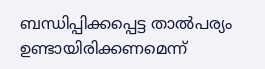ബന്ധിപ്പിക്കപ്പെട്ട താല്‍പര്യം ഉണ്ടായിരിക്കണമെന്ന്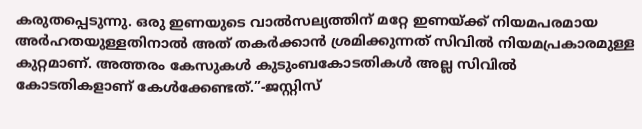കരുതപ്പെടുന്നു. ഒരു ഇണയുടെ വാല്‍സല്യത്തിന് മറ്റേ ഇണയ്ക്ക് നിയമപരമായ അര്‍ഹതയുള്ളതിനാല്‍ അത് തകര്‍ക്കാന്‍ ശ്രമിക്കുന്നത് സിവില്‍ നിയമപ്രകാരമുള്ള കുറ്റമാണ്. അത്തരം കേസുകള്‍ കുടുംബകോടതികള്‍ അല്ല സിവില്‍ കോടതികളാണ് കേള്‍ക്കേണ്ടത്.”-ജസ്റ്റിസ്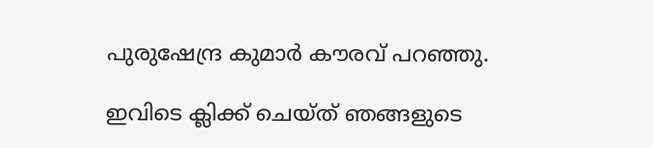പുരുഷേന്ദ്ര കുമാര്‍ കൗരവ് പറഞ്ഞു.

ഇവിടെ ക്ലിക്ക് ചെയ്ത് ഞങ്ങളുടെ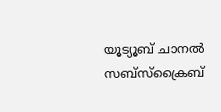യൂട്യൂബ് ചാനൽ സബ്സ്ക്രൈബ്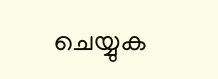ചെയ്യുക